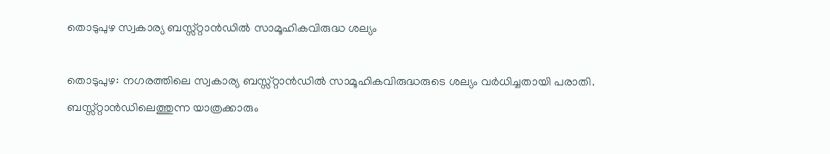തൊടുപുഴ സ്വകാര്യ ബസ്സ്റ്റാൻഡിൽ സാമൂഹികവിരുദ്ധ ശല്യം

തൊടുപുഴ: നഗരത്തിലെ സ്വകാര്യ ബസ്സ്റ്റാൻഡിൽ സാമൂഹികവിരുദ്ധരുടെ ശല്യം വർധിച്ചതായി പരാതി. ബസ്സ്റ്റാൻഡിലെത്തുന്ന യാത്രക്കാരും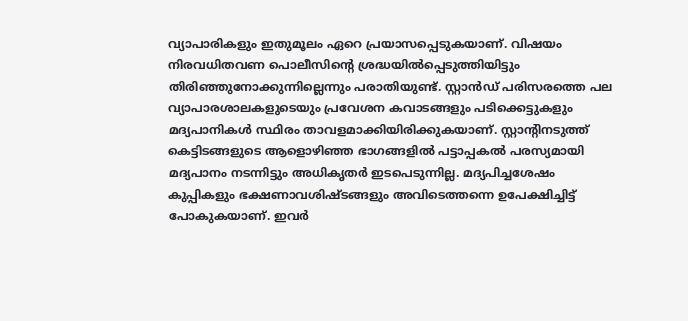വ്യാപാരികളും ഇതുമൂലം ഏറെ പ്രയാസപ്പെടുകയാണ്. വിഷയം നിരവധിതവണ പൊലീസിന്‍റെ ശ്രദ്ധയിൽപ്പെടുത്തിയിട്ടും തിരിഞ്ഞുനോക്കുന്നില്ലെന്നും പരാതിയുണ്ട്. സ്റ്റാൻഡ് പരിസരത്തെ പല വ്യാപാരശാലകളുടെയും പ്രവേശന കവാടങ്ങളും പടിക്കെട്ടുകളും മദ്യപാനികൾ സ്ഥിരം താവളമാക്കിയിരിക്കുകയാണ്. സ്റ്റാന്‍റിനടുത്ത് കെട്ടിടങ്ങളുടെ ആളൊഴിഞ്ഞ ഭാഗങ്ങളിൽ പട്ടാപ്പകൽ പരസ്യമായി മദ്യപാനം നടന്നിട്ടും അധികൃതർ ഇടപെടുന്നില്ല. മദ്യപിച്ചശേഷം കുപ്പികളും ഭക്ഷണാവശിഷ്ടങ്ങളും അവിടെത്തന്നെ ഉപേക്ഷിച്ചിട്ട് പോകുകയാണ്. ഇവർ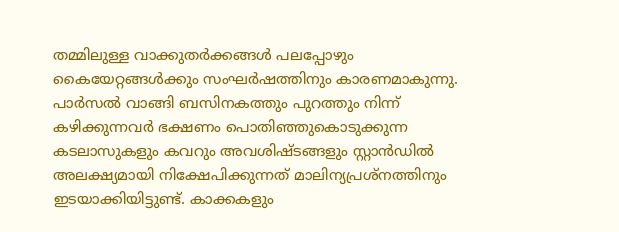തമ്മിലുള്ള വാക്കുതർക്കങ്ങൾ പലപ്പോഴും കൈയേറ്റങ്ങൾക്കും സംഘർഷത്തിനും കാരണമാകുന്നു. പാർസൽ വാങ്ങി ബസിനകത്തും പുറത്തും നിന്ന് കഴിക്കുന്നവർ ഭക്ഷണം പൊതിഞ്ഞുകൊടുക്കുന്ന കടലാസുകളും കവറും അവശിഷ്ടങ്ങളും സ്റ്റാൻഡിൽ അലക്ഷ്യമായി നിക്ഷേപിക്കുന്നത് മാലിന്യപ്രശ്നത്തിനും ഇടയാക്കിയിട്ടുണ്ട്. കാക്കകളും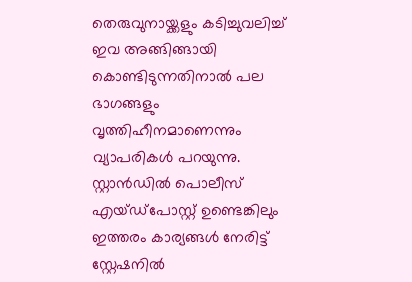തെരുവുനായ്ക്കളും കടിച്ചുവലിച്ച് ഇവ അങ്ങിങ്ങായി കൊണ്ടിടുന്നതിനാൽ പല ഭാഗങ്ങളും വൃത്തിഹീനമാണെന്നും വ്യാപരികൾ പറയുന്നു. സ്റ്റാൻഡിൽ പൊലീസ് എയ്ഡ്പോസ്റ്റ് ഉണ്ടെങ്കിലും ഇത്തരം കാര്യങ്ങൾ നേരിട്ട് സ്റ്റേഷനിൽ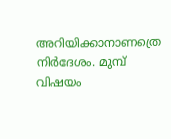അറിയിക്കാനാണത്രെ നിർദേശം. മുമ്പ് വിഷയം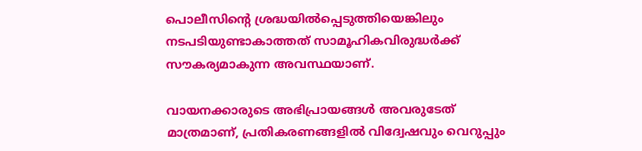പൊലീസിന്‍റെ ശ്രദ്ധയിൽപ്പെടുത്തിയെങ്കിലും നടപടിയുണ്ടാകാത്തത് സാമൂഹികവിരുദ്ധർക്ക് സൗകര്യമാകുന്ന അവസ്ഥയാണ്.

വായനക്കാരുടെ അഭിപ്രായങ്ങള്‍ അവരുടേത് മാത്രമാണ്, പ്രതികരണങ്ങളിൽ വിദ്വേഷവും വെറുപ്പും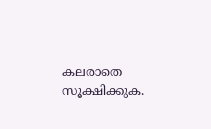കലരാതെ സൂക്ഷിക്കുക.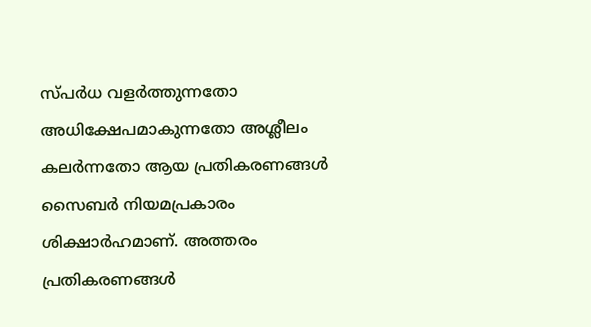സ്പർധ വളർത്തുന്നതോ അധിക്ഷേപമാകുന്നതോ അശ്ലീലം കലർന്നതോ ആയ പ്രതികരണങ്ങൾ സൈബർ നിയമപ്രകാരം ശിക്ഷാർഹമാണ്. അത്തരം പ്രതികരണങ്ങൾ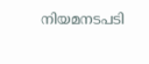നിയമനടപടി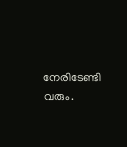നേരിടേണ്ടി വരും.